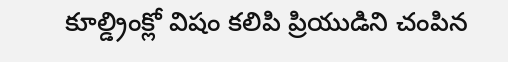కూల్డ్రింక్లో విషం కలిపి ప్రియుడిని చంపిన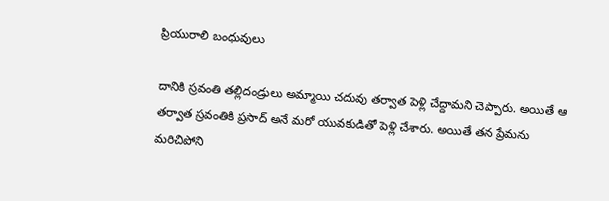ప్రియురాలి బంధువులు

దానికి స్రవంతి తల్లిదండ్రులు అమ్మాయి చదువు తర్వాత పెళ్లి చేద్దామని చెప్పారు. అయితే ఆ తర్వాత స్రవంతికి ప్రసాద్ అనే మరో యువకుడితో పెళ్లి చేశారు. అయితే తన ప్రేమను మరిచిపోని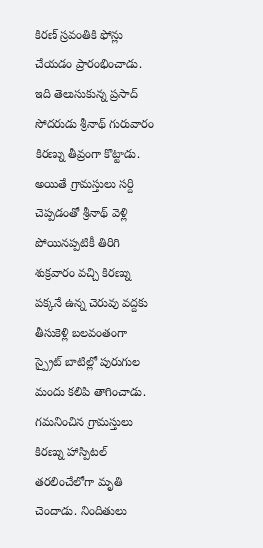కిరణ్ స్రవంతికి ఫోన్లు చేయడం ప్రారంభించాడు. ఇది తెలుసుకున్న ప్రసాద్ సోదరుడు శ్రీనాథ్ గురువారం కిరణ్ను తీవ్రంగా కొట్టాడు. అయితే గ్రామస్తులు సర్ది చెప్పడంతో శ్రీనాథ్ వెళ్లి పోయినప్పటికీ తిరిగి శుక్రవారం వచ్చి కిరణ్ను పక్కనే ఉన్న చెరువు వద్దకు తీసుకెళ్లి బలవంతంగా స్ప్రైట్ బాటిల్లో పురుగుల మందు కలిపి తాగించాడు. గమనించిన గ్రామస్తులు కిరణ్ను హాస్పిటల్ తరలించేలోగా మృతి చెందాడు. నిందితులు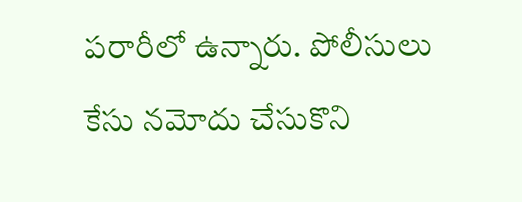పరారీలో ఉన్నారు. పోలీసులు కేసు నమోదు చేసుకొని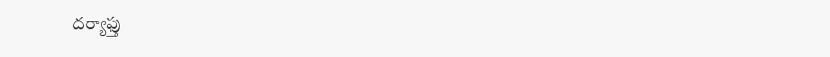దర్యాఫ్తు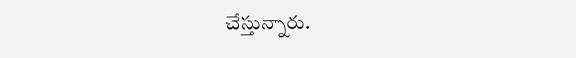చేస్తున్నారు.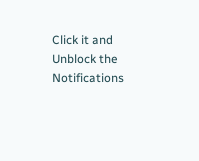Click it and Unblock the Notifications